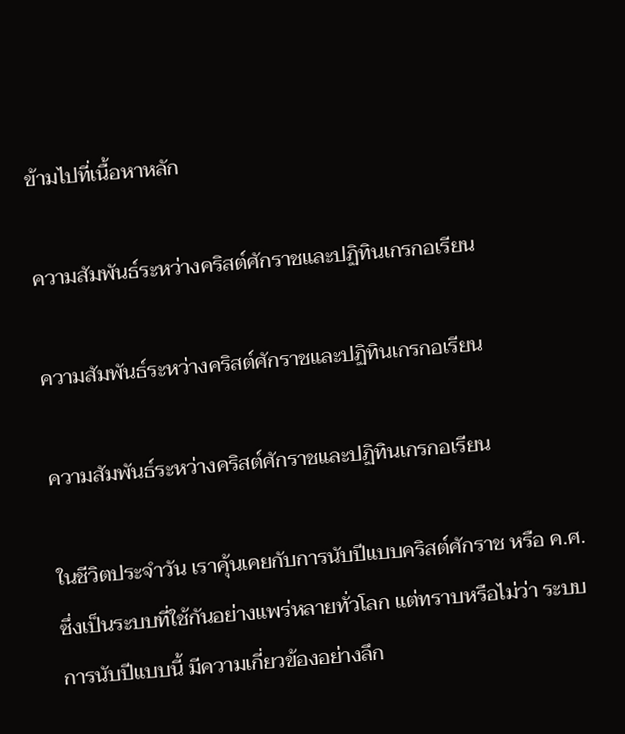ข้ามไปที่เนื้อหาหลัก

ความสัมพันธ์ระหว่างคริสต์ศักราชและปฏิทินเกรกอเรียน

ความสัมพันธ์ระหว่างคริสต์ศักราชและปฏิทินเกรกอเรียน

ความสัมพันธ์ระหว่างคริสต์ศักราชและปฏิทินเกรกอเรียน

ในชีวิตประจำวัน เราคุ้นเคยกับการนับปีแบบคริสต์ศักราช หรือ ค.ศ. ซึ่งเป็นระบบที่ใช้กันอย่างแพร่หลายทั่วโลก แต่ทราบหรือไม่ว่า ระบบการนับปีแบบนี้ มีความเกี่ยวข้องอย่างลึก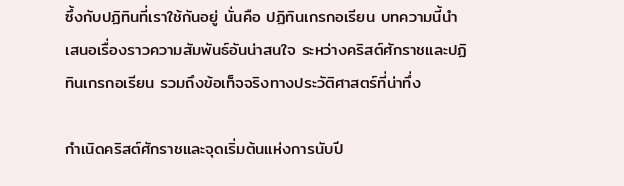ซึ้งกับปฏิทินที่เราใช้กันอยู่ นั่นคือ ปฏิทินเกรกอเรียน บทความนี้นำเสนอเรื่องราวความสัมพันธ์อันน่าสนใจ ระหว่างคริสต์ศักราชและปฏิทินเกรกอเรียน รวมถึงข้อเท็จจริงทางประวัติศาสตร์ที่น่าทึ่ง

กำเนิดคริสต์ศักราชและจุดเริ่มต้นแห่งการนับปี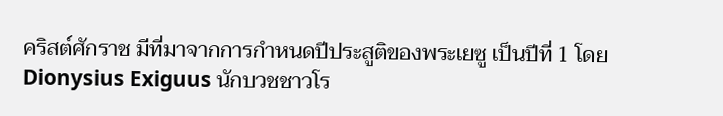คริสต์ศักราช มีที่มาจากการกำหนดปีประสูติของพระเยซู เป็นปีที่ 1 โดย Dionysius Exiguus นักบวชชาวโร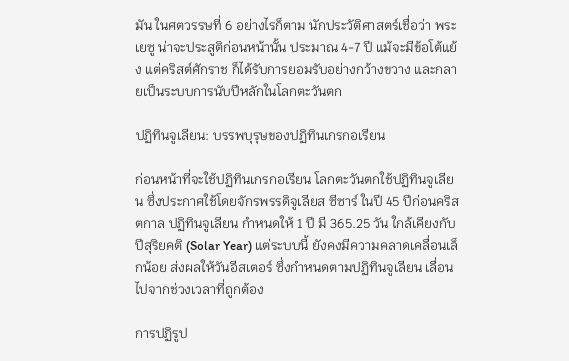มัน ในศตวรรษที่ 6 อย่างไรก็ตาม นักประวัติศาสตร์เชื่อว่า พระเยซู น่าจะประสูติก่อนหน้านั้น ประมาณ 4-7 ปี แม้จะมีข้อโต้แย้ง แต่คริสต์ศักราช ก็ได้รับการยอมรับอย่างกว้างขวาง และกลายเป็นระบบการนับปีหลักในโลกตะวันตก

ปฏิทินจูเลียน: บรรพบุรุษของปฏิทินเกรกอเรียน

ก่อนหน้าที่จะใช้ปฏิทินเกรกอเรียน โลกตะวันตกใช้ปฏิทินจูเลียน ซึ่งประกาศใช้โดยจักรพรรดิจูเลียส ซีซาร์ ในปี 45 ปีก่อนคริสตกาล ปฏิทินจูเลียน กำหนดให้ 1 ปี มี 365.25 วัน ใกล้เคียงกับปีสุริยคติ (Solar Year) แต่ระบบนี้ ยังคงมีความคลาดเคลื่อนเล็กน้อย ส่งผลให้วันอีสเตอร์ ซึ่งกำหนดตามปฏิทินจูเลียน เลื่อนไปจากช่วงเวลาที่ถูกต้อง

การปฏิรูป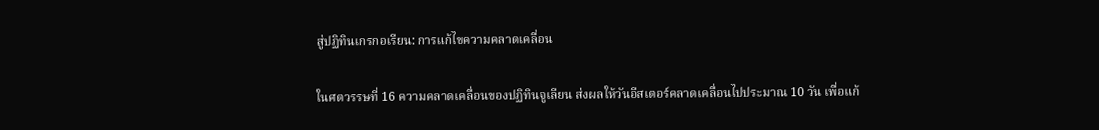สู่ปฏิทินเกรกอเรียน: การแก้ไขความคลาดเคลื่อน

ในศตวรรษที่ 16 ความคลาดเคลื่อนของปฏิทินจูเลียน ส่งผลให้วันอีสเตอร์คลาดเคลื่อนไปประมาณ 10 วัน เพื่อแก้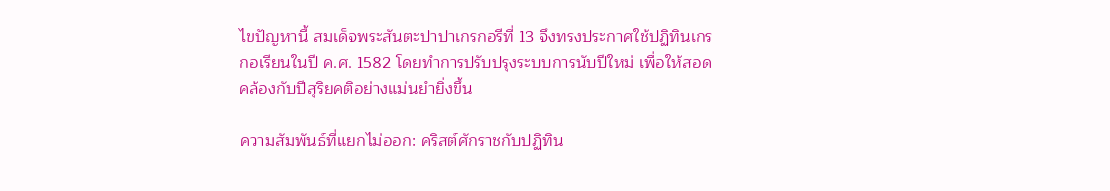ไขปัญหานี้ สมเด็จพระสันตะปาปาเกรกอรีที่ 13 จึงทรงประกาศใช้ปฏิทินเกรกอเรียนในปี ค.ศ. 1582 โดยทำการปรับปรุงระบบการนับปีใหม่ เพื่อให้สอดคล้องกับปีสุริยคติอย่างแม่นยำยิ่งขึ้น

ความสัมพันธ์ที่แยกไม่ออก: คริสต์ศักราชกับปฏิทิน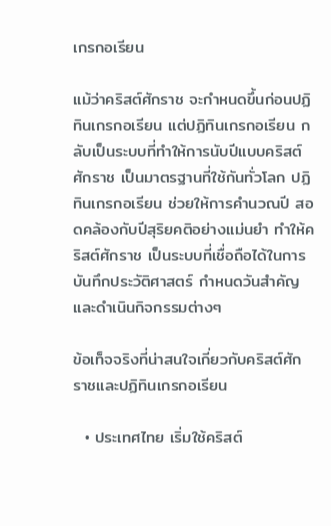เกรกอเรียน

แม้ว่าคริสต์ศักราช จะกำหนดขึ้นก่อนปฏิทินเกรกอเรียน แต่ปฏิทินเกรกอเรียน กลับเป็นระบบที่ทำให้การนับปีแบบคริสต์ศักราช เป็นมาตรฐานที่ใช้กันทั่วโลก ปฏิทินเกรกอเรียน ช่วยให้การคำนวณปี สอดคล้องกับปีสุริยคติอย่างแม่นยำ ทำให้คริสต์ศักราช เป็นระบบที่เชื่อถือได้ในการบันทึกประวัติศาสตร์ กำหนดวันสำคัญ และดำเนินกิจกรรมต่างๆ

ข้อเท็จจริงที่น่าสนใจเกี่ยวกับคริสต์ศักราชและปฏิทินเกรกอเรียน

  • ประเทศไทย เริ่มใช้คริสต์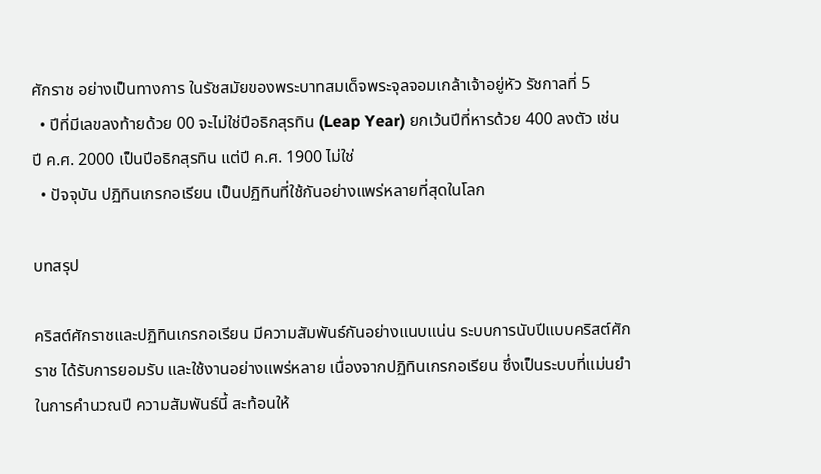ศักราช อย่างเป็นทางการ ในรัชสมัยของพระบาทสมเด็จพระจุลจอมเกล้าเจ้าอยู่หัว รัชกาลที่ 5
  • ปีที่มีเลขลงท้ายด้วย 00 จะไม่ใช่ปีอธิกสุรทิน (Leap Year) ยกเว้นปีที่หารด้วย 400 ลงตัว เช่น ปี ค.ศ. 2000 เป็นปีอธิกสุรทิน แต่ปี ค.ศ. 1900 ไม่ใช่
  • ปัจจุบัน ปฏิทินเกรกอเรียน เป็นปฏิทินที่ใช้กันอย่างแพร่หลายที่สุดในโลก

บทสรุป

คริสต์ศักราชและปฏิทินเกรกอเรียน มีความสัมพันธ์กันอย่างแนบแน่น ระบบการนับปีแบบคริสต์ศักราช ได้รับการยอมรับ และใช้งานอย่างแพร่หลาย เนื่องจากปฏิทินเกรกอเรียน ซึ่งเป็นระบบที่แม่นยำในการคำนวณปี ความสัมพันธ์นี้ สะท้อนให้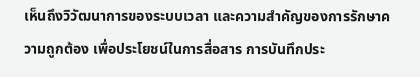เห็นถึงวิวัฒนาการของระบบเวลา และความสำคัญของการรักษาความถูกต้อง เพื่อประโยชน์ในการสื่อสาร การบันทึกประ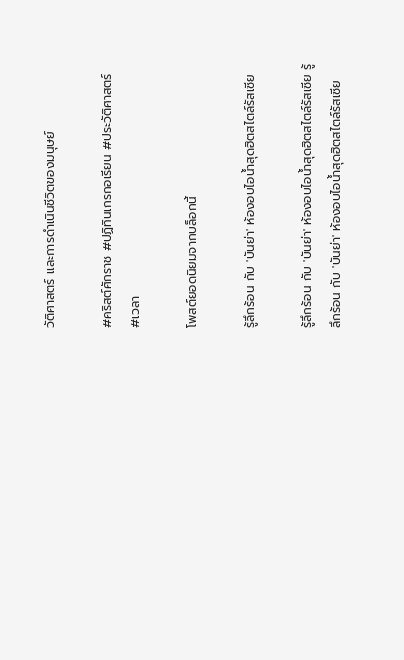วัติศาสตร์ และการดำเนินชีวิตของมนุษย์

#คริสต์ศักราช #ปฏิทินเกรกอเรียน #ประวัติศาสตร์ #เวลา

โพสต์ยอดนิยมจากบล็อกนี้

รู้ลึกร้อน กับ 'บันย่า' ห้องอบไอน้ำสุดฮิตสไตล์รัสเซีย

รู้ลึกร้อน กับ 'บันย่า' ห้องอบไอน้ำสุดฮิตสไตล์รัสเซีย รู้ลึกร้อน กับ 'บันย่า' ห้องอบไอน้ำสุดฮิตสไตล์รัสเซีย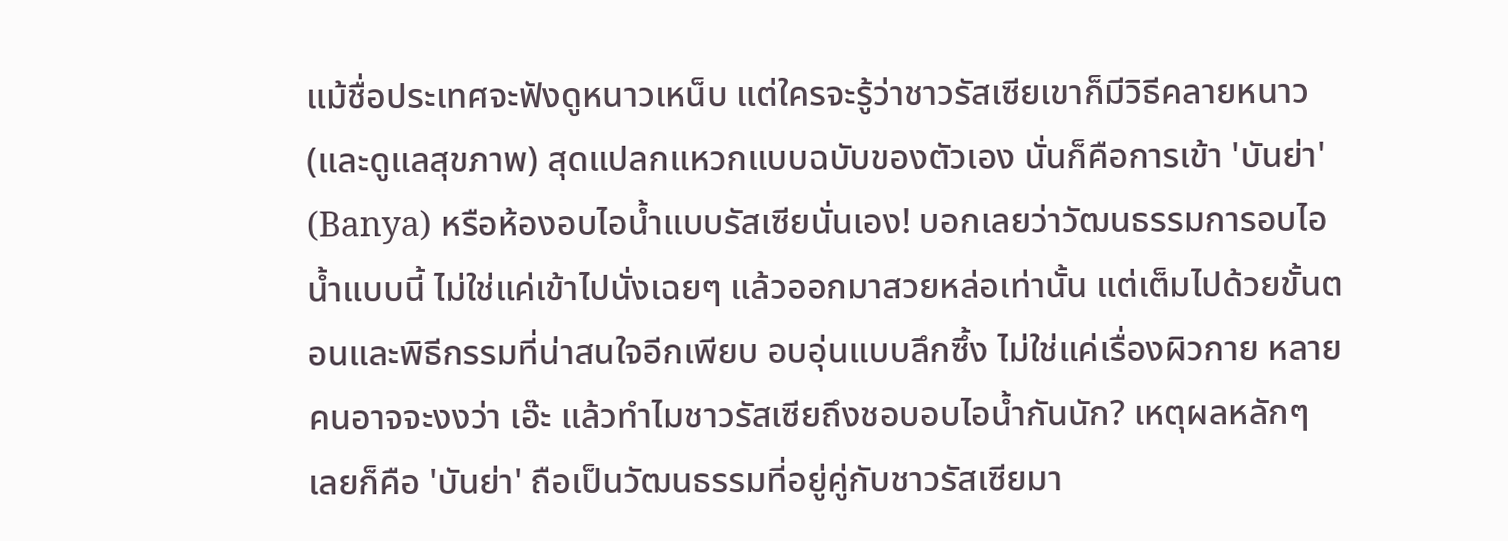แม้ชื่อประเทศจะฟังดูหนาวเหน็บ แต่ใครจะรู้ว่าชาวรัสเซียเขาก็มีวิธีคลายหนาว (และดูแลสุขภาพ) สุดแปลกแหวกแบบฉบับของตัวเอง นั่นก็คือการเข้า 'บันย่า' (Banya) หรือห้องอบไอน้ำแบบรัสเซียนั่นเอง! บอกเลยว่าวัฒนธรรมการอบไอน้ำแบบนี้ ไม่ใช่แค่เข้าไปนั่งเฉยๆ แล้วออกมาสวยหล่อเท่านั้น แต่เต็มไปด้วยขั้นตอนและพิธีกรรมที่น่าสนใจอีกเพียบ อบอุ่นแบบลึกซึ้ง ไม่ใช่แค่เรื่องผิวกาย หลายคนอาจจะงงว่า เอ๊ะ แล้วทำไมชาวรัสเซียถึงชอบอบไอน้ำกันนัก? เหตุผลหลักๆ เลยก็คือ 'บันย่า' ถือเป็นวัฒนธรรมที่อยู่คู่กับชาวรัสเซียมา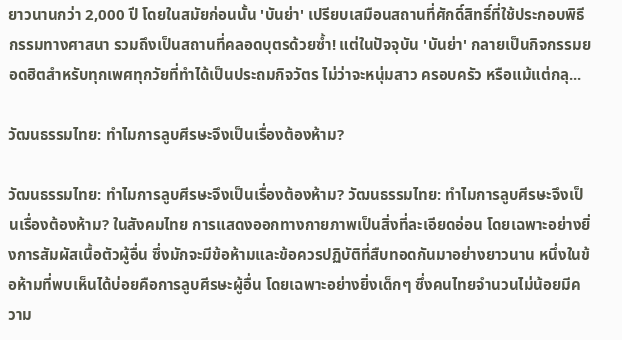ยาวนานกว่า 2,000 ปี โดยในสมัยก่อนนั้น 'บันย่า' เปรียบเสมือนสถานที่ศักดิ์สิทธิ์ที่ใช้ประกอบพิธีกรรมทางศาสนา รวมถึงเป็นสถานที่คลอดบุตรด้วยซ้ำ! แต่ในปัจจุบัน 'บันย่า' กลายเป็นกิจกรรมยอดฮิตสำหรับทุกเพศทุกวัยที่ทำได้เป็นประถมกิจวัตร ไม่ว่าจะหนุ่มสาว ครอบครัว หรือแม้แต่กลุ...

วัฒนธรรมไทย: ทำไมการลูบศีรษะจึงเป็นเรื่องต้องห้าม?

วัฒนธรรมไทย: ทำไมการลูบศีรษะจึงเป็นเรื่องต้องห้าม? วัฒนธรรมไทย: ทำไมการลูบศีรษะจึงเป็นเรื่องต้องห้าม? ในสังคมไทย การแสดงออกทางกายภาพเป็นสิ่งที่ละเอียดอ่อน โดยเฉพาะอย่างยิ่งการสัมผัสเนื้อตัวผู้อื่น ซึ่งมักจะมีข้อห้ามและข้อควรปฏิบัติที่สืบทอดกันมาอย่างยาวนาน หนึ่งในข้อห้ามที่พบเห็นได้บ่อยคือการลูบศีรษะผู้อื่น โดยเฉพาะอย่างยิ่งเด็กๆ ซึ่งคนไทยจำนวนไม่น้อยมีความ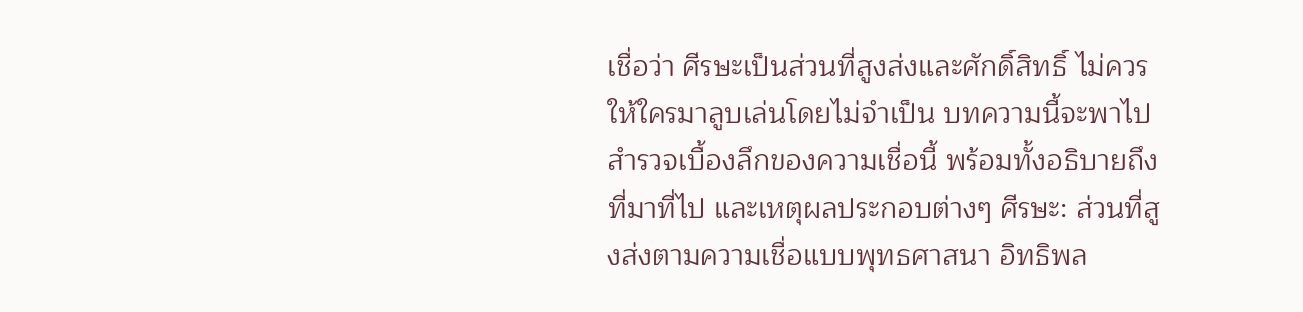เชื่อว่า ศีรษะเป็นส่วนที่สูงส่งและศักดิ์สิทธิ์ ไม่ควรให้ใครมาลูบเล่นโดยไม่จำเป็น บทความนี้จะพาไปสำรวจเบื้องลึกของความเชื่อนี้ พร้อมทั้งอธิบายถึงที่มาที่ไป และเหตุผลประกอบต่างๆ ศีรษะ: ส่วนที่สูงส่งตามความเชื่อแบบพุทธศาสนา อิทธิพล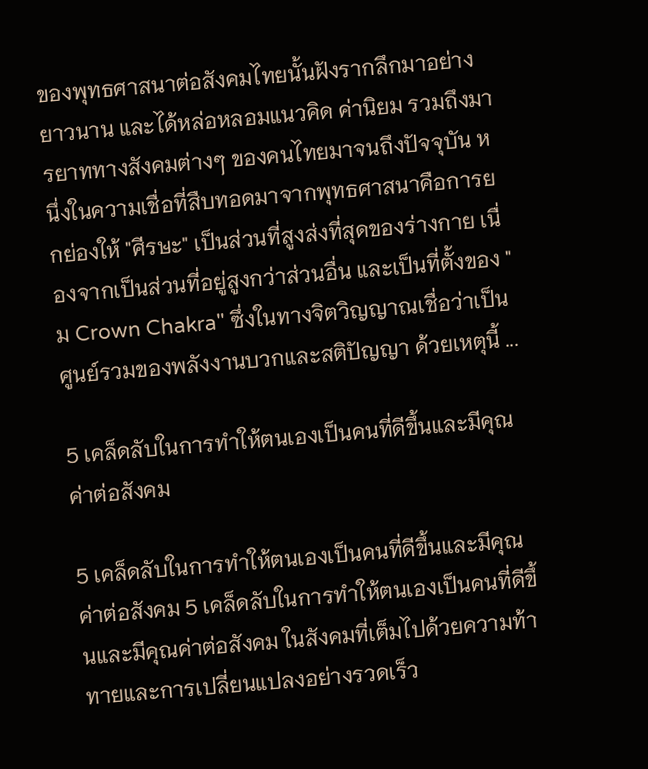ของพุทธศาสนาต่อสังคมไทยนั้นฝังรากลึกมาอย่างยาวนาน และได้หล่อหลอมแนวคิด ค่านิยม รวมถึงมารยาททางสังคมต่างๆ ของคนไทยมาจนถึงปัจจุบัน หนึ่งในความเชื่อที่สืบทอดมาจากพุทธศาสนาคือการยกย่องให้ "ศีรษะ" เป็นส่วนที่สูงส่งที่สุดของร่างกาย เนื่องจากเป็นส่วนที่อยู่สูงกว่าส่วนอื่น และเป็นที่ตั้งของ "ม Crown Chakra" ซึ่งในทางจิตวิญญาณเชื่อว่าเป็นศูนย์รวมของพลังงานบวกและสติปัญญา ด้วยเหตุนี้ ...

5 เคล็ดลับในการทำให้ตนเองเป็นคนที่ดีขึ้นและมีคุณค่าต่อสังคม

5 เคล็ดลับในการทำให้ตนเองเป็นคนที่ดีขึ้นและมีคุณค่าต่อสังคม 5 เคล็ดลับในการทำให้ตนเองเป็นคนที่ดีขึ้นและมีคุณค่าต่อสังคม ในสังคมที่เต็มไปด้วยความท้าทายและการเปลี่ยนแปลงอย่างรวดเร็ว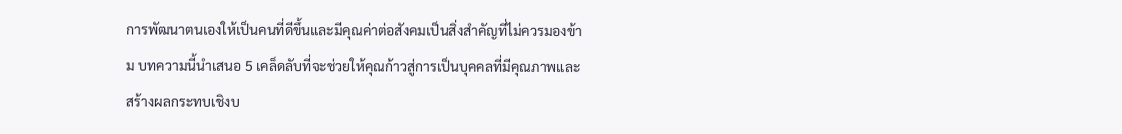การพัฒนาตนเองให้เป็นคนที่ดีขึ้นและมีคุณค่าต่อสังคมเป็นสิ่งสำคัญที่ไม่ควรมองข้าม บทความนี้นำเสนอ 5 เคล็ดลับที่จะช่วยให้คุณก้าวสู่การเป็นบุคคลที่มีคุณภาพและสร้างผลกระทบเชิงบ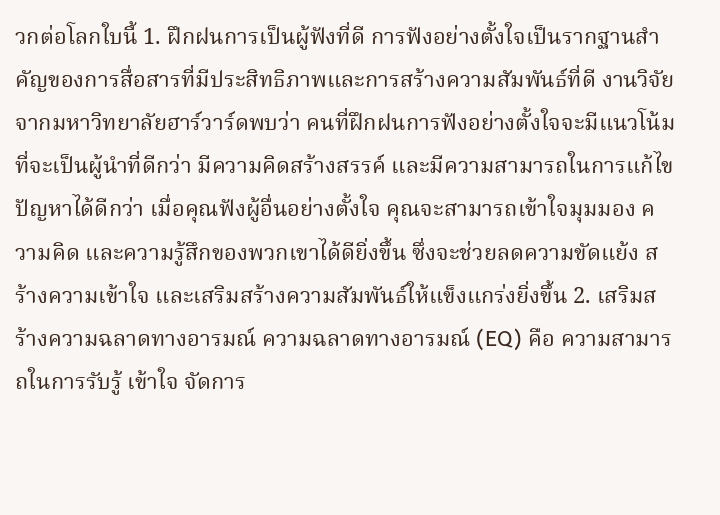วกต่อโลกใบนี้ 1. ฝึกฝนการเป็นผู้ฟังที่ดี การฟังอย่างตั้งใจเป็นรากฐานสำคัญของการสื่อสารที่มีประสิทธิภาพและการสร้างความสัมพันธ์ที่ดี งานวิจัยจากมหาวิทยาลัยฮาร์วาร์ดพบว่า คนที่ฝึกฝนการฟังอย่างตั้งใจจะมีแนวโน้มที่จะเป็นผู้นำที่ดีกว่า มีความคิดสร้างสรรค์ และมีความสามารถในการแก้ไขปัญหาได้ดีกว่า เมื่อคุณฟังผู้อื่นอย่างตั้งใจ คุณจะสามารถเข้าใจมุมมอง ความคิด และความรู้สึกของพวกเขาได้ดียิ่งขึ้น ซึ่งจะช่วยลดความขัดแย้ง สร้างความเข้าใจ และเสริมสร้างความสัมพันธ์ให้แข็งแกร่งยิ่งขึ้น 2. เสริมสร้างความฉลาดทางอารมณ์ ความฉลาดทางอารมณ์ (EQ) คือ ความสามารถในการรับรู้ เข้าใจ จัดการ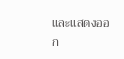และแสดงออก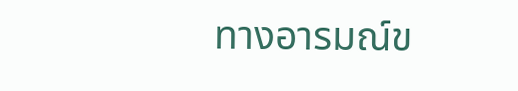ทางอารมณ์ข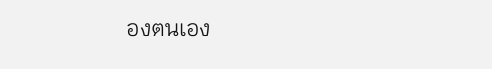องตนเอง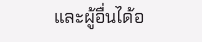และผู้อื่นได้อ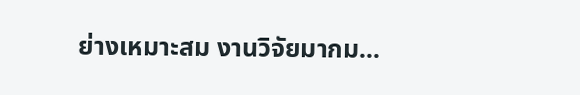ย่างเหมาะสม งานวิจัยมากม...